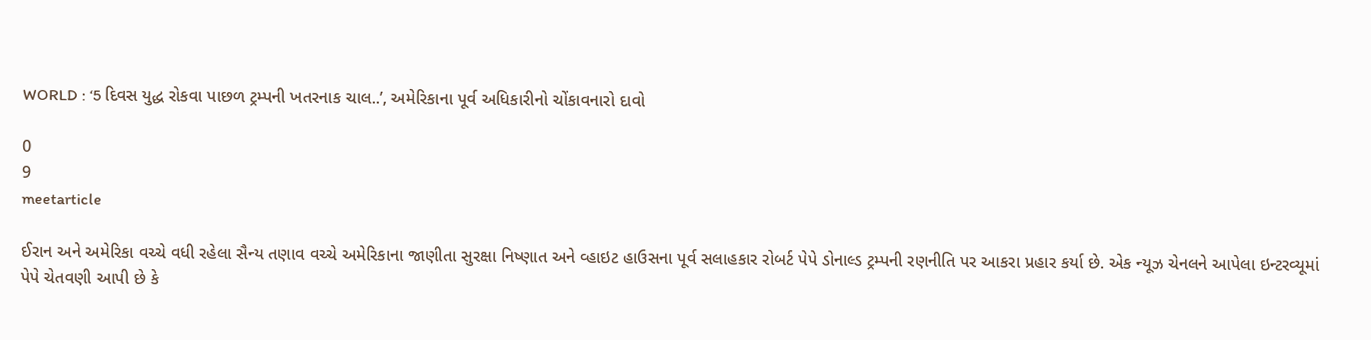WORLD : ‘5 દિવસ યુદ્ધ રોકવા પાછળ ટ્રમ્પની ખતરનાક ચાલ..’, અમેરિકાના પૂર્વ અધિકારીનો ચોંકાવનારો દાવો

0
9
meetarticle

ઈરાન અને અમેરિકા વચ્ચે વધી રહેલા સૈન્ય તણાવ વચ્ચે અમેરિકાના જાણીતા સુરક્ષા નિષ્ણાત અને વ્હાઇટ હાઉસના પૂર્વ સલાહકાર રોબર્ટ પેપે ડોનાલ્ડ ટ્રમ્પની રણનીતિ પર આકરા પ્રહાર કર્યા છે. એક ન્યૂઝ ચેનલને આપેલા ઇન્ટરવ્યૂમાં પેપે ચેતવણી આપી છે કે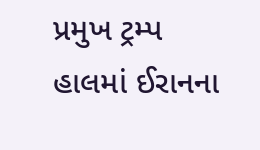પ્રમુખ ટ્રમ્પ હાલમાં ઈરાનના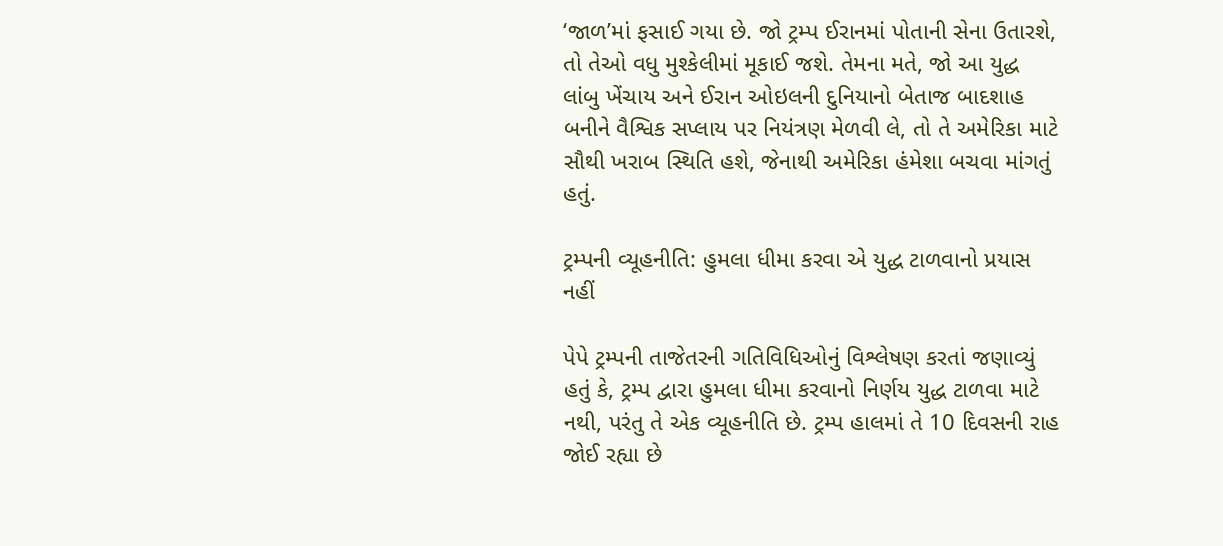‘જાળ’માં ફસાઈ ગયા છે. જો ટ્રમ્પ ઈરાનમાં પોતાની સેના ઉતારશે, તો તેઓ વધુ મુશ્કેલીમાં મૂકાઈ જશે. તેમના મતે, જો આ યુદ્ધ લાંબુ ખેંચાય અને ઈરાન ઓઇલની દુનિયાનો બેતાજ બાદશાહ બનીને વૈશ્વિક સપ્લાય પર નિયંત્રણ મેળવી લે, તો તે અમેરિકા માટે સૌથી ખરાબ સ્થિતિ હશે, જેનાથી અમેરિકા હંમેશા બચવા માંગતું હતું.

ટ્રમ્પની વ્યૂહનીતિ: હુમલા ધીમા કરવા એ યુદ્ધ ટાળવાનો પ્રયાસ નહીં

પેપે ટ્રમ્પની તાજેતરની ગતિવિધિઓનું વિશ્લેષણ કરતાં જણાવ્યું હતું કે, ટ્રમ્પ દ્વારા હુમલા ધીમા કરવાનો નિર્ણય યુદ્ધ ટાળવા માટે નથી, પરંતુ તે એક વ્યૂહનીતિ છે. ટ્રમ્પ હાલમાં તે 10 દિવસની રાહ જોઈ રહ્યા છે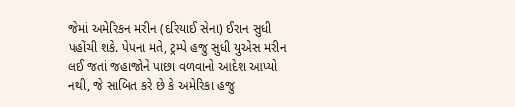જેમાં અમેરિકન મરીન (દરિયાઈ સેના) ઈરાન સુધી પહોંચી શકે. પેપના મતે, ટ્રમ્પે હજુ સુધી યુએસ મરીન લઈ જતાં જહાજોને પાછા વળવાનો આદેશ આપ્યો નથી, જે સાબિત કરે છે કે અમેરિકા હજુ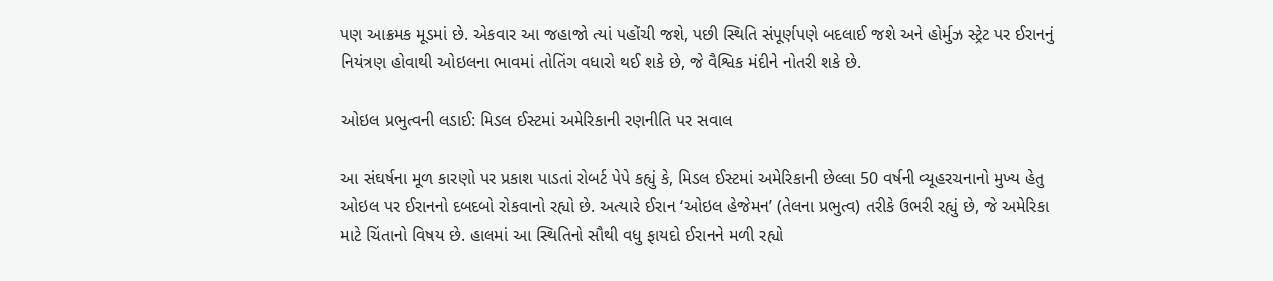પણ આક્રમક મૂડમાં છે. એકવાર આ જહાજો ત્યાં પહોંચી જશે, પછી સ્થિતિ સંપૂર્ણપણે બદલાઈ જશે અને હોર્મુઝ સ્ટ્રેટ પર ઈરાનનું નિયંત્રણ હોવાથી ઓઇલના ભાવમાં તોતિંગ વધારો થઈ શકે છે, જે વૈશ્વિક મંદીને નોતરી શકે છે.

ઓઇલ પ્રભુત્વની લડાઈ: મિડલ ઈસ્ટમાં અમેરિકાની રણનીતિ પર સવાલ

આ સંઘર્ષના મૂળ કારણો પર પ્રકાશ પાડતાં રોબર્ટ પેપે કહ્યું કે, મિડલ ઈસ્ટમાં અમેરિકાની છેલ્લા 50 વર્ષની વ્યૂહરચનાનો મુખ્ય હેતુ ઓઇલ પર ઈરાનનો દબદબો રોકવાનો રહ્યો છે. અત્યારે ઈરાન ‘ઓઇલ હેજેમન’ (તેલના પ્રભુત્વ) તરીકે ઉભરી રહ્યું છે, જે અમેરિકા માટે ચિંતાનો વિષય છે. હાલમાં આ સ્થિતિનો સૌથી વધુ ફાયદો ઈરાનને મળી રહ્યો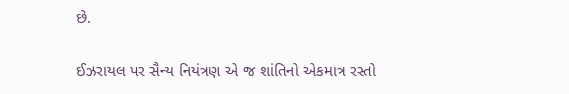છે.

ઈઝરાયલ પર સૈન્ય નિયંત્રણ એ જ શાંતિનો એકમાત્ર રસ્તો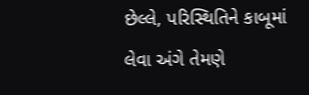છેલ્લે, પરિસ્થિતિને કાબૂમાં લેવા અંગે તેમણે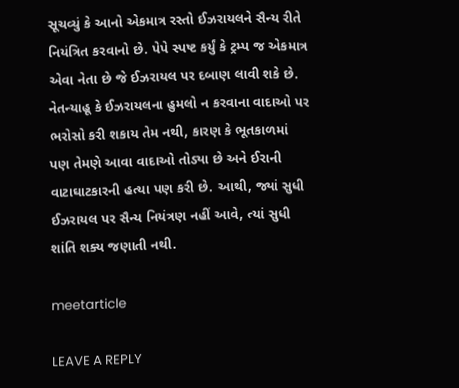સૂચવ્યું કે આનો એકમાત્ર રસ્તો ઈઝરાયલને સૈન્ય રીતે નિયંત્રિત કરવાનો છે. પેપે સ્પષ્ટ કર્યું કે ટ્રમ્પ જ એકમાત્ર એવા નેતા છે જે ઈઝરાયલ પર દબાણ લાવી શકે છે. નેતન્યાહૂ કે ઈઝરાયલના હુમલો ન કરવાના વાદાઓ પર ભરોસો કરી શકાય તેમ નથી, કારણ કે ભૂતકાળમાં પણ તેમણે આવા વાદાઓ તોડ્યા છે અને ઈરાની વાટાઘાટકારની હત્યા પણ કરી છે. આથી, જ્યાં સુધી ઈઝરાયલ પર સૈન્ય નિયંત્રણ નહીં આવે, ત્યાં સુધી શાંતિ શક્ય જણાતી નથી.

meetarticle

LEAVE A REPLY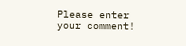Please enter your comment!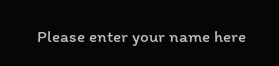Please enter your name here